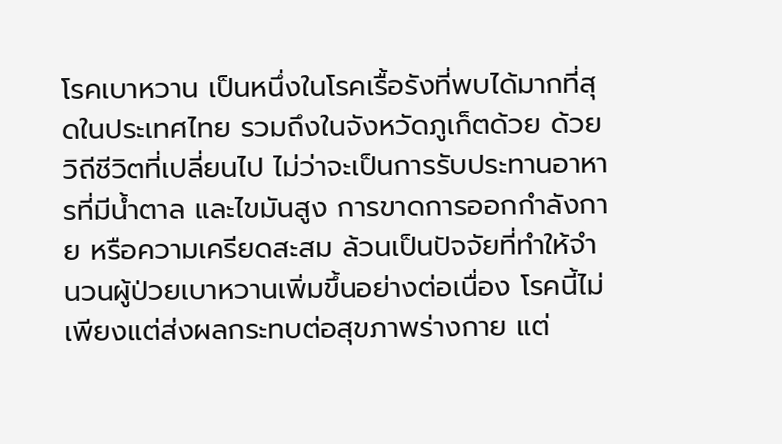โรคเบาหวาน เป็นหนึ่งในโรคเรื้อรังที่พบได้มากที่สุดในประเทศไทย รวมถึงในจังหวัดภูเก็ตด้วย ด้วยวิถีชีวิตที่เปลี่ยนไป ไม่ว่าจะเป็นการรับประทานอาหารที่มีน้ำตาล และไขมันสูง การขาดการออกกำลังกาย หรือความเครียดสะสม ล้วนเป็นปัจจัยที่ทำให้จำนวนผู้ป่วยเบาหวานเพิ่มขึ้นอย่างต่อเนื่อง โรคนี้ไม่เพียงแต่ส่งผลกระทบต่อสุขภาพร่างกาย แต่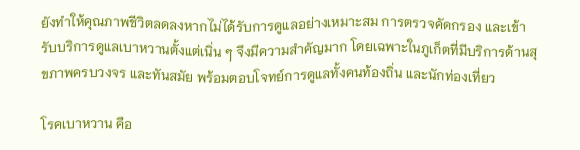ยังทำให้คุณภาพชีวิตลดลงหากไม่ได้รับการดูแลอย่างเหมาะสม การตรวจคัดกรอง และเข้ารับบริการดูแลเบาหวานตั้งแต่เนิ่น ๆ จึงมีความสำคัญมาก โดยเฉพาะในภูเก็ตที่มีบริการด้านสุขภาพครบวงจร และทันสมัย พร้อมตอบโจทย์การดูแลทั้งคนท้องถิ่น และนักท่องเที่ยว

โรคเบาหวาน คือ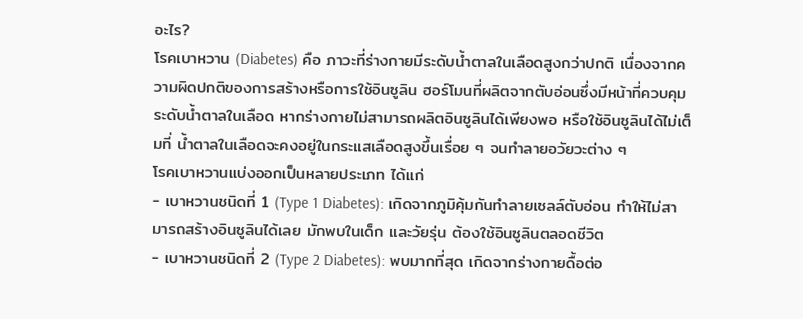อะไร?
โรคเบาหวาน (Diabetes) คือ ภาวะที่ร่างกายมีระดับน้ำตาลในเลือดสูงกว่าปกติ เนื่องจากความผิดปกติของการสร้างหรือการใช้อินซูลิน ฮอร์โมนที่ผลิตจากตับอ่อนซึ่งมีหน้าที่ควบคุมระดับน้ำตาลในเลือด หากร่างกายไม่สามารถผลิตอินซูลินได้เพียงพอ หรือใช้อินซูลินได้ไม่เต็มที่ น้ำตาลในเลือดจะคงอยู่ในกระแสเลือดสูงขึ้นเรื่อย ๆ จนทำลายอวัยวะต่าง ๆ
โรคเบาหวานแบ่งออกเป็นหลายประเภท ได้แก่
- เบาหวานชนิดที่ 1 (Type 1 Diabetes): เกิดจากภูมิคุ้มกันทำลายเซลล์ตับอ่อน ทำให้ไม่สามารถสร้างอินซูลินได้เลย มักพบในเด็ก และวัยรุ่น ต้องใช้อินซูลินตลอดชีวิต
- เบาหวานชนิดที่ 2 (Type 2 Diabetes): พบมากที่สุด เกิดจากร่างกายดื้อต่อ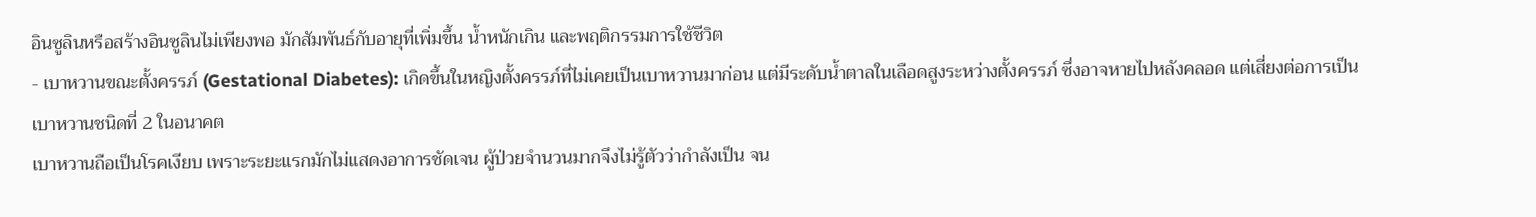อินซูลินหรือสร้างอินซูลินไม่เพียงพอ มักสัมพันธ์กับอายุที่เพิ่มขึ้น น้ำหนักเกิน และพฤติกรรมการใช้ชีวิต
- เบาหวานขณะตั้งครรภ์ (Gestational Diabetes): เกิดขึ้นในหญิงตั้งครรภ์ที่ไม่เคยเป็นเบาหวานมาก่อน แต่มีระดับน้ำตาลในเลือดสูงระหว่างตั้งครรภ์ ซึ่งอาจหายไปหลังคลอด แต่เสี่ยงต่อการเป็นเบาหวานชนิดที่ 2 ในอนาคต
เบาหวานถือเป็นโรคเงียบ เพราะระยะแรกมักไม่แสดงอาการชัดเจน ผู้ป่วยจำนวนมากจึงไม่รู้ตัวว่ากำลังเป็น จน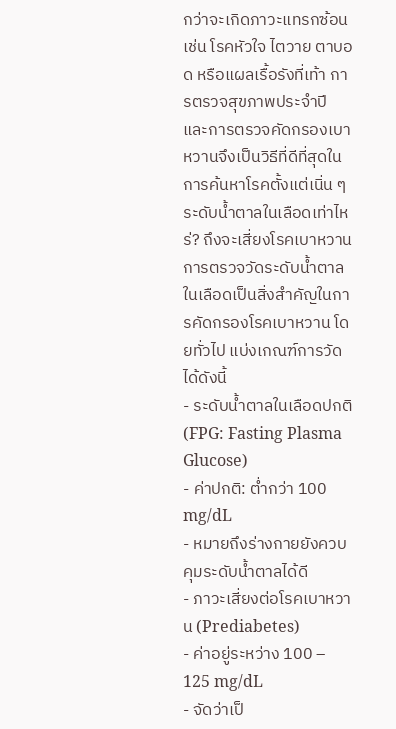กว่าจะเกิดภาวะแทรกซ้อน เช่น โรคหัวใจ ไตวาย ตาบอด หรือแผลเรื้อรังที่เท้า การตรวจสุขภาพประจำปี และการตรวจคัดกรองเบาหวานจึงเป็นวิธีที่ดีที่สุดในการค้นหาโรคตั้งแต่เนิ่น ๆ
ระดับน้ำตาลในเลือดเท่าไหร่? ถึงจะเสี่ยงโรคเบาหวาน
การตรวจวัดระดับน้ำตาลในเลือดเป็นสิ่งสำคัญในการคัดกรองโรคเบาหวาน โดยทั่วไป แบ่งเกณฑ์การวัดได้ดังนี้
- ระดับน้ำตาลในเลือดปกติ (FPG: Fasting Plasma Glucose)
- ค่าปกติ: ต่ำกว่า 100 mg/dL
- หมายถึงร่างกายยังควบคุมระดับน้ำตาลได้ดี
- ภาวะเสี่ยงต่อโรคเบาหวาน (Prediabetes)
- ค่าอยู่ระหว่าง 100 – 125 mg/dL
- จัดว่าเป็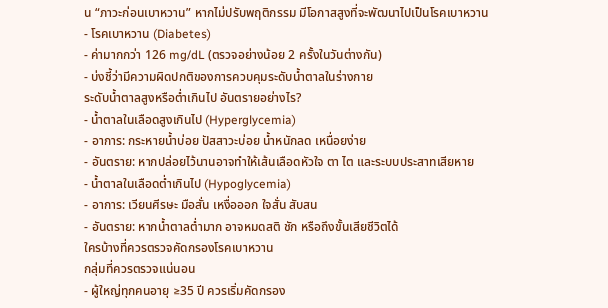น “ภาวะก่อนเบาหวาน” หากไม่ปรับพฤติกรรม มีโอกาสสูงที่จะพัฒนาไปเป็นโรคเบาหวาน
- โรคเบาหวาน (Diabetes)
- ค่ามากกว่า 126 mg/dL (ตรวจอย่างน้อย 2 ครั้งในวันต่างกัน)
- บ่งชี้ว่ามีความผิดปกติของการควบคุมระดับน้ำตาลในร่างกาย
ระดับน้ำตาลสูงหรือต่ำเกินไป อันตรายอย่างไร?
- น้ำตาลในเลือดสูงเกินไป (Hyperglycemia)
- อาการ: กระหายน้ำบ่อย ปัสสาวะบ่อย น้ำหนักลด เหนื่อยง่าย
- อันตราย: หากปล่อยไว้นานอาจทำให้เส้นเลือดหัวใจ ตา ไต และระบบประสาทเสียหาย
- น้ำตาลในเลือดต่ำเกินไป (Hypoglycemia)
- อาการ: เวียนศีรษะ มือสั่น เหงื่อออก ใจสั่น สับสน
- อันตราย: หากน้ำตาลต่ำมาก อาจหมดสติ ชัก หรือถึงขั้นเสียชีวิตได้
ใครบ้างที่ควรตรวจคัดกรองโรคเบาหวาน
กลุ่มที่ควรตรวจแน่นอน
- ผู้ใหญ่ทุกคนอายุ ≥35 ปี ควรเริ่มคัดกรอง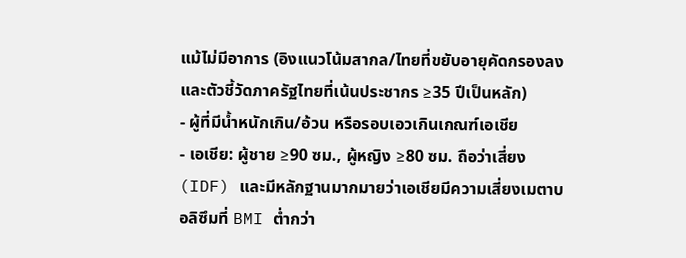แม้ไม่มีอาการ (อิงแนวโน้มสากล/ไทยที่ขยับอายุคัดกรองลง และตัวชี้วัดภาครัฐไทยที่เน้นประชากร ≥35 ปีเป็นหลัก)
- ผู้ที่มีน้ำหนักเกิน/อ้วน หรือรอบเอวเกินเกณฑ์เอเชีย
- เอเชีย: ผู้ชาย ≥90 ซม., ผู้หญิง ≥80 ซม. ถือว่าเสี่ยง (IDF) และมีหลักฐานมากมายว่าเอเชียมีความเสี่ยงเมตาบอลิซึมที่ BMI ต่ำกว่า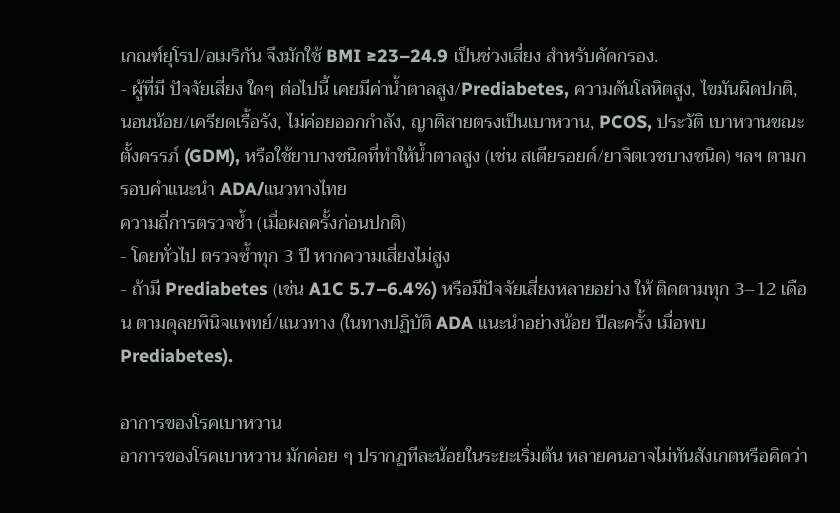เกณฑ์ยุโรป/อเมริกัน จึงมักใช้ BMI ≥23–24.9 เป็นช่วงเสี่ยง สำหรับคัดกรอง.
- ผู้ที่มี ปัจจัยเสี่ยง ใดๆ ต่อไปนี้ เคยมีค่าน้ำตาลสูง/Prediabetes, ความดันโลหิตสูง, ไขมันผิดปกติ, นอนน้อย/เครียดเรื้อรัง, ไม่ค่อยออกกำลัง, ญาติสายตรงเป็นเบาหวาน, PCOS, ประวัติ เบาหวานขณะตั้งครรภ์ (GDM), หรือใช้ยาบางชนิดที่ทำให้น้ำตาลสูง (เช่น สเตียรอยด์/ยาจิตเวชบางชนิด) ฯลฯ ตามกรอบคำแนะนำ ADA/แนวทางไทย
ความถี่การตรวจซ้ำ (เมื่อผลครั้งก่อนปกติ)
- โดยทั่วไป ตรวจซ้ำทุก 3 ปี หากความเสี่ยงไม่สูง
- ถ้ามี Prediabetes (เช่น A1C 5.7–6.4%) หรือมีปัจจัยเสี่ยงหลายอย่าง ให้ ติดตามทุก 3–12 เดือน ตามดุลยพินิจแพทย์/แนวทาง (ในทางปฏิบัติ ADA แนะนำอย่างน้อย ปีละครั้ง เมื่อพบ Prediabetes).

อาการของโรคเบาหวาน
อาการของโรคเบาหวาน มักค่อย ๆ ปรากฏทีละน้อยในระยะเริ่มต้น หลายคนอาจไม่ทันสังเกตหรือคิดว่า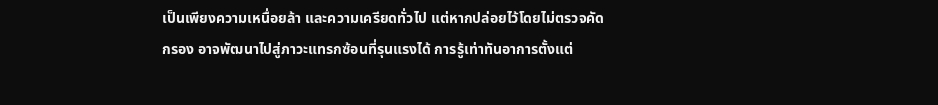เป็นเพียงความเหนื่อยล้า และความเครียดทั่วไป แต่หากปล่อยไว้โดยไม่ตรวจคัดกรอง อาจพัฒนาไปสู่ภาวะแทรกซ้อนที่รุนแรงได้ การรู้เท่าทันอาการตั้งแต่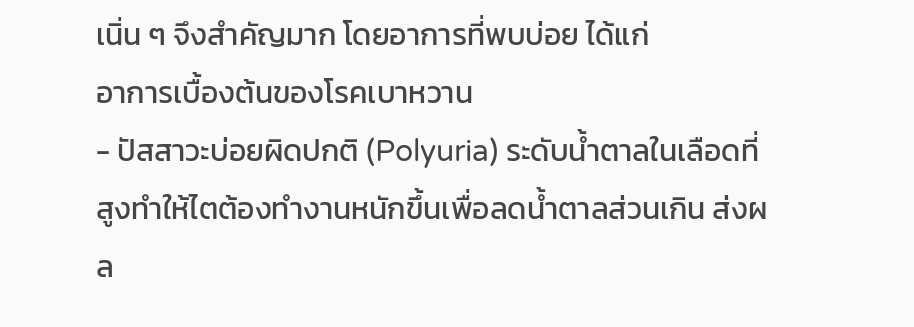เนิ่น ๆ จึงสำคัญมาก โดยอาการที่พบบ่อย ได้แก่
อาการเบื้องต้นของโรคเบาหวาน
- ปัสสาวะบ่อยผิดปกติ (Polyuria) ระดับน้ำตาลในเลือดที่สูงทำให้ไตต้องทำงานหนักขึ้นเพื่อลดน้ำตาลส่วนเกิน ส่งผล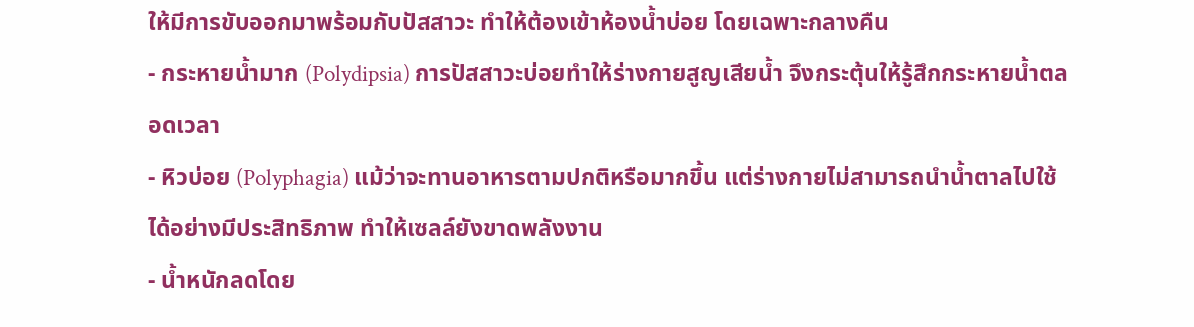ให้มีการขับออกมาพร้อมกับปัสสาวะ ทำให้ต้องเข้าห้องน้ำบ่อย โดยเฉพาะกลางคืน
- กระหายน้ำมาก (Polydipsia) การปัสสาวะบ่อยทำให้ร่างกายสูญเสียน้ำ จึงกระตุ้นให้รู้สึกกระหายน้ำตลอดเวลา
- หิวบ่อย (Polyphagia) แม้ว่าจะทานอาหารตามปกติหรือมากขึ้น แต่ร่างกายไม่สามารถนำน้ำตาลไปใช้ได้อย่างมีประสิทธิภาพ ทำให้เซลล์ยังขาดพลังงาน
- น้ำหนักลดโดย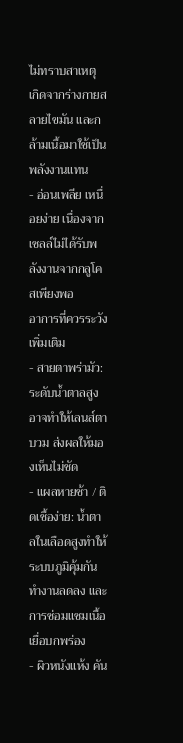ไม่ทราบสาเหตุ เกิดจากร่างกายสลายไขมัน และกล้ามเนื้อมาใช้เป็นพลังงานแทน
- อ่อนเพลีย เหนื่อยง่าย เนื่องจากเซลล์ไม่ได้รับพลังงานจากกลูโคสเพียงพอ
อาการที่ควรระวังเพิ่มเติม
- สายตาพร่ามัว: ระดับน้ำตาลสูงอาจทำให้เลนส์ตาบวม ส่งผลให้มองเห็นไม่ชัด
- แผลหายช้า / ติดเชื้อง่าย: น้ำตาลในเลือดสูงทำให้ระบบภูมิคุ้มกันทำงานลดลง และการซ่อมแซมเนื้อเยื่อบกพร่อง
- ผิวหนังแห้ง คัน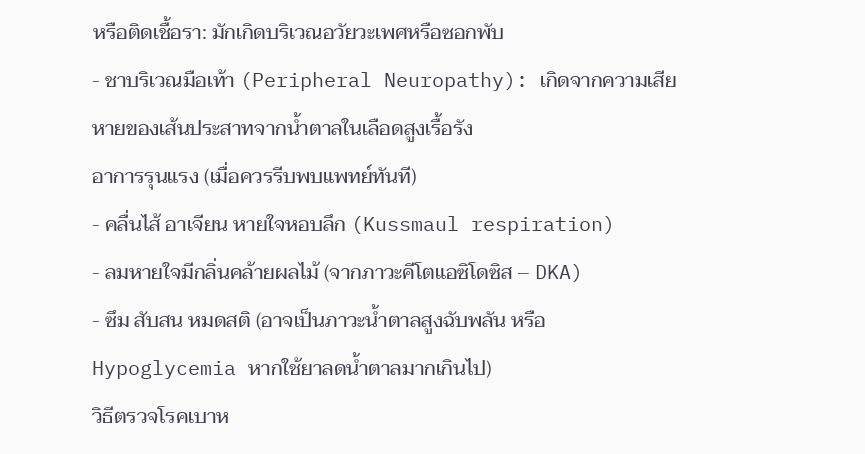หรือติดเชื้อรา: มักเกิดบริเวณอวัยวะเพศหรือซอกพับ
- ชาบริเวณมือเท้า (Peripheral Neuropathy): เกิดจากความเสียหายของเส้นประสาทจากน้ำตาลในเลือดสูงเรื้อรัง
อาการรุนแรง (เมื่อควรรีบพบแพทย์ทันที)
- คลื่นไส้ อาเจียน หายใจหอบลึก (Kussmaul respiration)
- ลมหายใจมีกลิ่นคล้ายผลไม้ (จากภาวะคีโตแอซิโดซิส – DKA)
- ซึม สับสน หมดสติ (อาจเป็นภาวะน้ำตาลสูงฉับพลัน หรือ Hypoglycemia หากใช้ยาลดน้ำตาลมากเกินไป)
วิธีตรวจโรคเบาห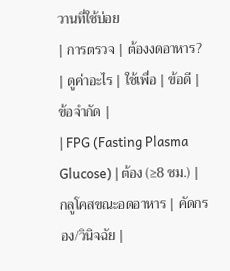วานที่ใช้บ่อย
| การตรวจ | ต้องงดอาหาร? | ดูค่าอะไร | ใช้เพื่อ | ข้อดี | ข้อจำกัด |
| FPG (Fasting Plasma Glucose) | ต้อง (≥8 ชม.) | กลูโคสขณะอดอาหาร | คัดกรอง/วินิจฉัย |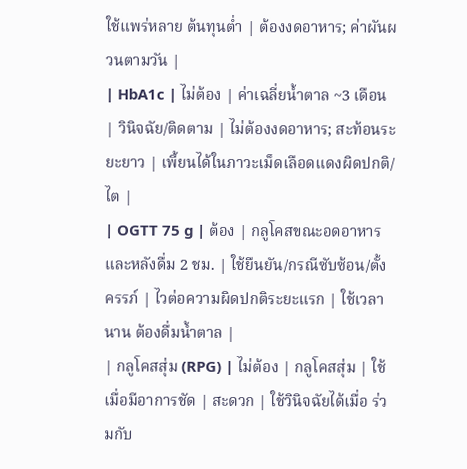ใช้แพร่หลาย ต้นทุนต่ำ | ต้องงดอาหาร; ค่าผันผวนตามวัน |
| HbA1c | ไม่ต้อง | ค่าเฉลี่ยน้ำตาล ~3 เดือน | วินิจฉัย/ติดตาม | ไม่ต้องงดอาหาร; สะท้อนระยะยาว | เพี้ยนได้ในภาวะเม็ดเลือดแดงผิดปกติ/ไต |
| OGTT 75 g | ต้อง | กลูโคสขณะอดอาหาร และหลังดื่ม 2 ชม. | ใช้ยืนยัน/กรณีซับซ้อน/ตั้งครรภ์ | ไวต่อความผิดปกติระยะแรก | ใช้เวลานาน ต้องดื่มน้ำตาล |
| กลูโคสสุ่ม (RPG) | ไม่ต้อง | กลูโคสสุ่ม | ใช้เมื่อมีอาการชัด | สะดวก | ใช้วินิจฉัยได้เมื่อ ร่วมกับ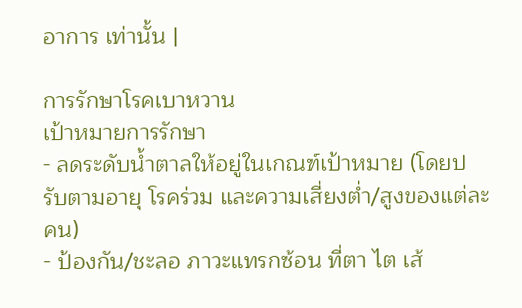อาการ เท่านั้น |

การรักษาโรคเบาหวาน
เป้าหมายการรักษา
- ลดระดับน้ำตาลให้อยู่ในเกณฑ์เป้าหมาย (โดยปรับตามอายุ โรคร่วม และความเสี่ยงต่ำ/สูงของแต่ละคน)
- ป้องกัน/ชะลอ ภาวะแทรกซ้อน ที่ตา ไต เส้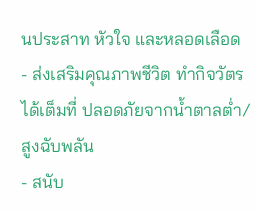นประสาท หัวใจ และหลอดเลือด
- ส่งเสริมคุณภาพชีวิต ทำกิจวัตรได้เต็มที่ ปลอดภัยจากน้ำตาลต่ำ/สูงฉับพลัน
- สนับ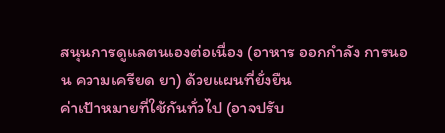สนุนการดูแลตนเองต่อเนื่อง (อาหาร ออกกำลัง การนอน ความเครียด ยา) ด้วยแผนที่ยั่งยืน
ค่าเป้าหมายที่ใช้กันทั่วไป (อาจปรับ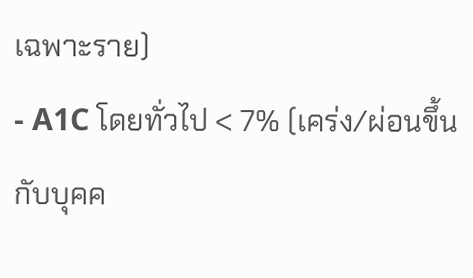เฉพาะราย)
- A1C โดยทั่วไป < 7% (เคร่ง/ผ่อนขึ้นกับบุคค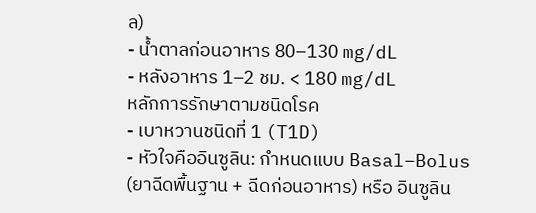ล)
- น้ำตาลก่อนอาหาร 80–130 mg/dL
- หลังอาหาร 1–2 ชม. < 180 mg/dL
หลักการรักษาตามชนิดโรค
- เบาหวานชนิดที่ 1 (T1D)
- หัวใจคืออินซูลิน: กำหนดแบบ Basal–Bolus (ยาฉีดพื้นฐาน + ฉีดก่อนอาหาร) หรือ อินซูลิน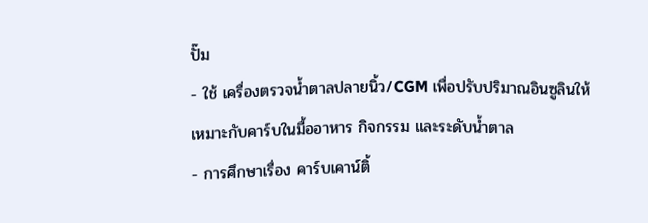ปั๊ม
- ใช้ เครื่องตรวจน้ำตาลปลายนิ้ว/CGM เพื่อปรับปริมาณอินซูลินให้เหมาะกับคาร์บในมื้ออาหาร กิจกรรม และระดับน้ำตาล
- การศึกษาเรื่อง คาร์บเคาน์ติ้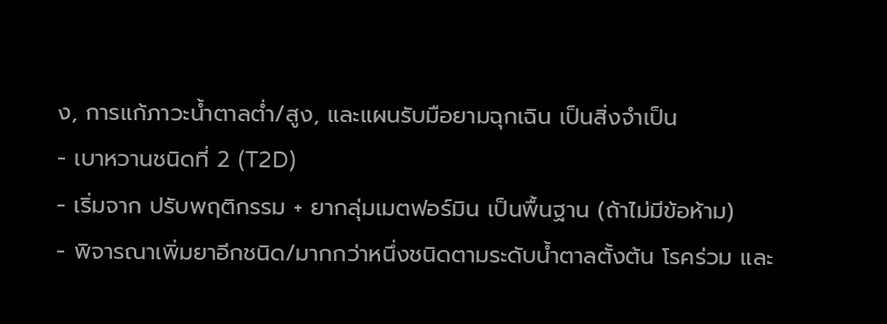ง, การแก้ภาวะน้ำตาลต่ำ/สูง, และแผนรับมือยามฉุกเฉิน เป็นสิ่งจำเป็น
- เบาหวานชนิดที่ 2 (T2D)
- เริ่มจาก ปรับพฤติกรรม + ยากลุ่มเมตฟอร์มิน เป็นพื้นฐาน (ถ้าไม่มีข้อห้าม)
- พิจารณาเพิ่มยาอีกชนิด/มากกว่าหนึ่งชนิดตามระดับน้ำตาลตั้งต้น โรคร่วม และ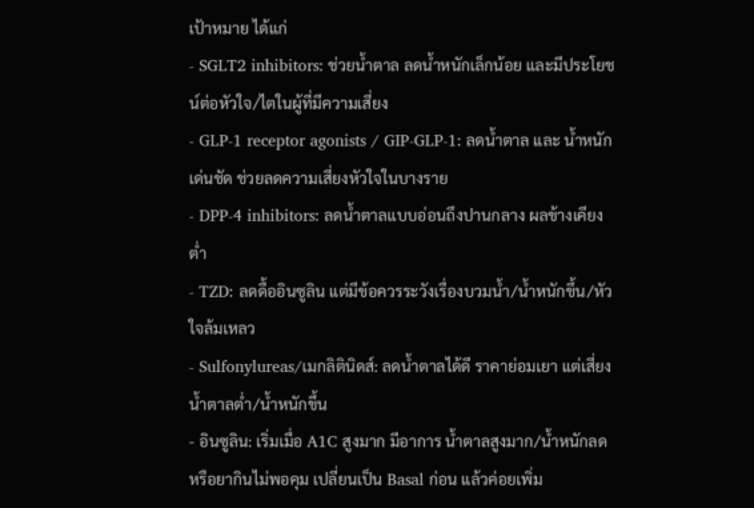เป้าหมาย ได้แก่
- SGLT2 inhibitors: ช่วยน้ำตาล ลดน้ำหนักเล็กน้อย และมีประโยชน์ต่อหัวใจ/ไตในผู้ที่มีความเสี่ยง
- GLP-1 receptor agonists / GIP-GLP-1: ลดน้ำตาล และ น้ำหนัก เด่นชัด ช่วยลดความเสี่ยงหัวใจในบางราย
- DPP-4 inhibitors: ลดน้ำตาลแบบอ่อนถึงปานกลาง ผลข้างเคียงต่ำ
- TZD: ลดดื้ออินซูลิน แต่มีข้อควรระวังเรื่องบวมน้ำ/น้ำหนักขึ้น/หัวใจล้มเหลว
- Sulfonylureas/เมกลิตินิดส์: ลดน้ำตาลได้ดี ราคาย่อมเยา แต่เสี่ยงน้ำตาลต่ำ/น้ำหนักขึ้น
- อินซูลิน: เริ่มเมื่อ A1C สูงมาก มีอาการ น้ำตาลสูงมาก/น้ำหนักลด หรือยากินไม่พอคุม เปลี่ยนเป็น Basal ก่อน แล้วค่อยเพิ่ม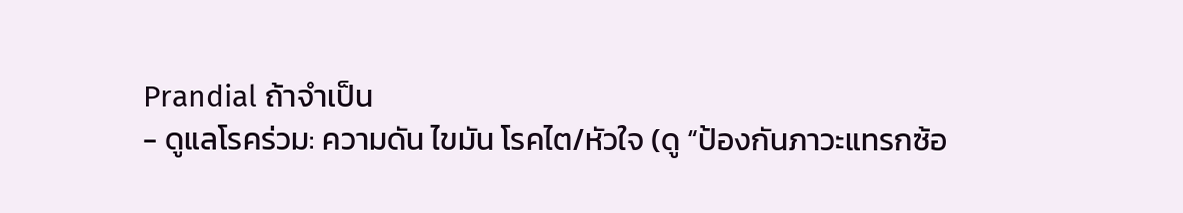Prandial ถ้าจำเป็น
- ดูแลโรคร่วม: ความดัน ไขมัน โรคไต/หัวใจ (ดู “ป้องกันภาวะแทรกซ้อ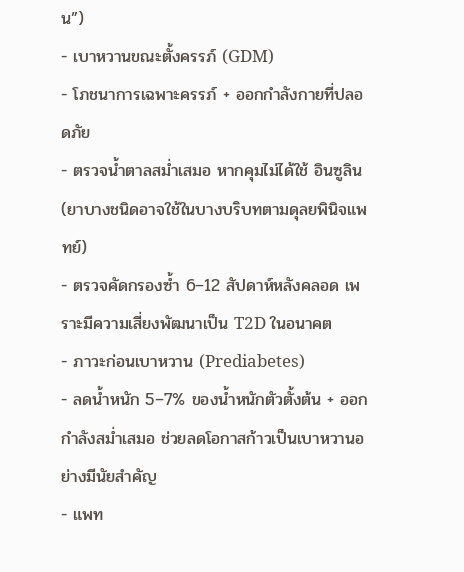น”)
- เบาหวานขณะตั้งครรภ์ (GDM)
- โภชนาการเฉพาะครรภ์ + ออกกำลังกายที่ปลอดภัย
- ตรวจน้ำตาลสม่ำเสมอ หากคุมไม่ได้ใช้ อินซูลิน (ยาบางชนิดอาจใช้ในบางบริบทตามดุลยพินิจแพทย์)
- ตรวจคัดกรองซ้ำ 6–12 สัปดาห์หลังคลอด เพราะมีความเสี่ยงพัฒนาเป็น T2D ในอนาคต
- ภาวะก่อนเบาหวาน (Prediabetes)
- ลดน้ำหนัก 5–7% ของน้ำหนักตัวตั้งต้น + ออกกำลังสม่ำเสมอ ช่วยลดโอกาสก้าวเป็นเบาหวานอย่างมีนัยสำคัญ
- แพท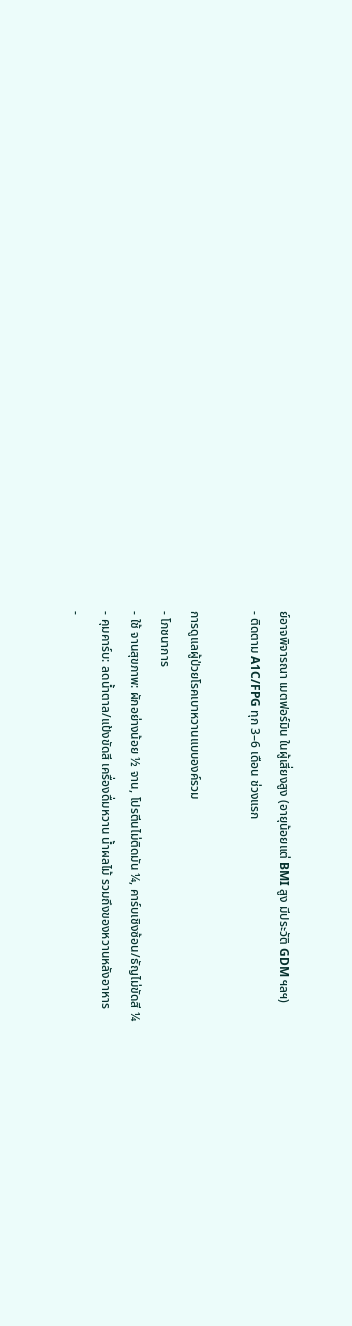ย์อาจพิจารณา เมตฟอร์มิน ในผู้เสี่ยงสูง (อายุน้อยแต่ BMI สูง มีประวัติ GDM ฯลฯ)
- ติดตาม A1C/FPG ทุก 3–6 เดือน ช่วงแรก

การดูแลผู้ป่วยโรคเบาหวานแบบองค์รวม
- โภชนาการ
- ใช้ จานสุขภาพ: ผักอย่างน้อย ½ จาน, โปรตีนไม่ติดมัน ¼, คาร์บเชิงซ้อน/ธัญไม่ขัดสี ¼
- คุมคาร์บ: ลดน้ำตาล/แป้งขัดสี เครื่องดื่มหวาน น้ำผลไม้ รวมถึงของหวานหลังอาหาร
-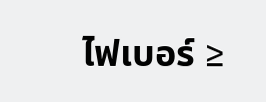ไฟเบอร์ ≥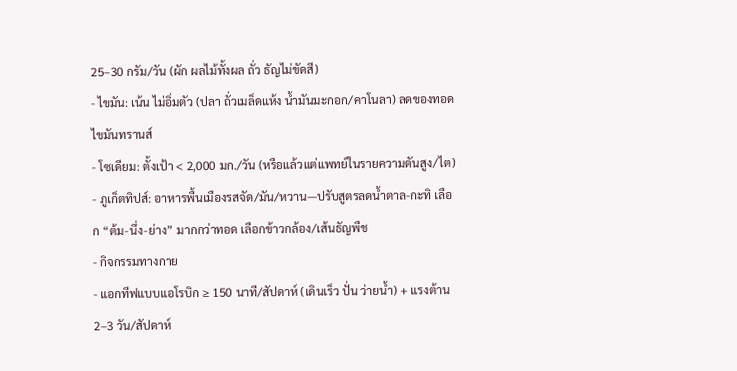25–30 กรัม/วัน (ผัก ผลไม้ทั้งผล ถั่ว ธัญไม่ขัดสี)
- ไขมัน: เน้น ไม่อิ่มตัว (ปลา ถั่วเมล็ดแห้ง น้ำมันมะกอก/คาโนลา) ลดของทอด ไขมันทรานส์
- โซเดียม: ตั้งเป้า < 2,000 มก./วัน (หรือแล้วแต่แพทย์ในรายความดันสูง/ไต)
- ภูเก็ตทิปส์: อาหารพื้นเมืองรสจัด/มัน/หวาน—ปรับสูตรลดน้ำตาล-กะทิ เลือก “ต้ม-นึ่ง-ย่าง” มากกว่าทอด เลือกข้าวกล้อง/เส้นธัญพืช
- กิจกรรมทางกาย
- แอกทีฟแบบแอโรบิก ≥ 150 นาที/สัปดาห์ (เดินเร็ว ปั่น ว่ายน้ำ) + แรงต้าน 2–3 วัน/สัปดาห์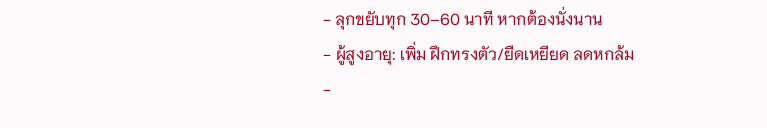- ลุกขยับทุก 30–60 นาที หากต้องนั่งนาน
- ผู้สูงอายุ: เพิ่ม ฝึกทรงตัว/ยืดเหยียด ลดหกล้ม
-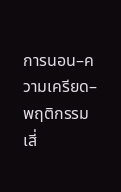การนอน–ความเครียด–พฤติกรรมเสี่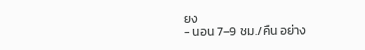ยง
- นอน 7–9 ชม./คืน อย่าง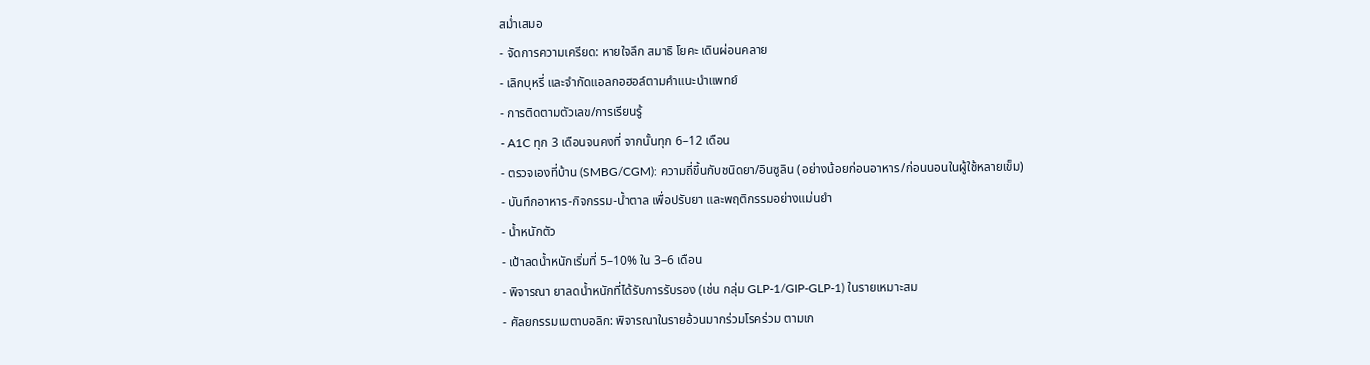สม่ำเสมอ
- จัดการความเครียด: หายใจลึก สมาธิ โยคะ เดินผ่อนคลาย
- เลิกบุหรี่ และจำกัดแอลกอฮอล์ตามคำแนะนำแพทย์
- การติดตามตัวเลข/การเรียนรู้
- A1C ทุก 3 เดือนจนคงที่ จากนั้นทุก 6–12 เดือน
- ตรวจเองที่บ้าน (SMBG/CGM): ความถี่ขึ้นกับชนิดยา/อินซูลิน (อย่างน้อยก่อนอาหาร/ก่อนนอนในผู้ใช้หลายเข็ม)
- บันทึกอาหาร-กิจกรรม-น้ำตาล เพื่อปรับยา และพฤติกรรมอย่างแม่นยำ
- น้ำหนักตัว
- เป้าลดน้ำหนักเริ่มที่ 5–10% ใน 3–6 เดือน
- พิจารณา ยาลดน้ำหนักที่ได้รับการรับรอง (เช่น กลุ่ม GLP-1/GIP-GLP-1) ในรายเหมาะสม
- ศัลยกรรมเมตาบอลิก: พิจารณาในรายอ้วนมากร่วมโรคร่วม ตามเก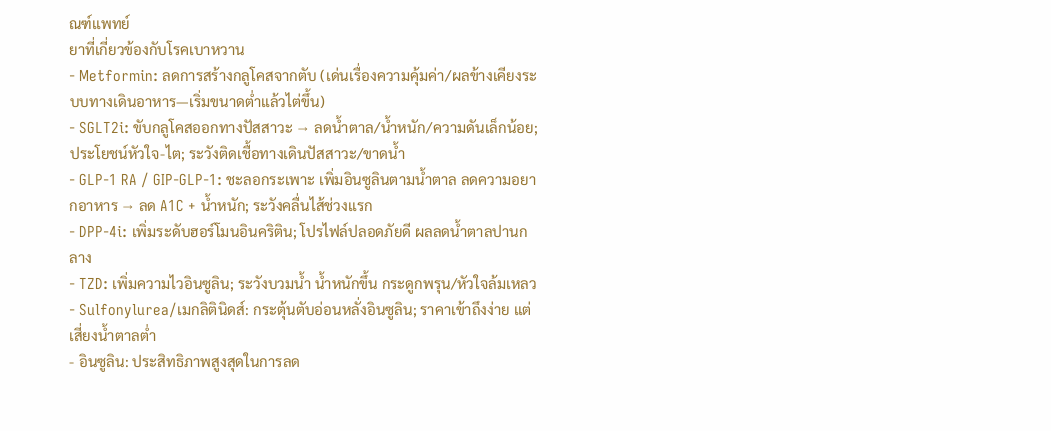ณฑ์แพทย์
ยาที่เกี่ยวข้องกับโรคเบาหวาน
- Metformin: ลดการสร้างกลูโคสจากตับ (เด่นเรื่องความคุ้มค่า/ผลข้างเคียงระบบทางเดินอาหาร—เริ่มขนาดต่ำแล้วไต่ขึ้น)
- SGLT2i: ขับกลูโคสออกทางปัสสาวะ → ลดน้ำตาล/น้ำหนัก/ความดันเล็กน้อย; ประโยชน์หัวใจ-ไต; ระวังติดเชื้อทางเดินปัสสาวะ/ขาดน้ำ
- GLP-1 RA / GIP-GLP-1: ชะลอกระเพาะ เพิ่มอินซูลินตามน้ำตาล ลดความอยากอาหาร → ลด A1C + น้ำหนัก; ระวังคลื่นไส้ช่วงแรก
- DPP-4i: เพิ่มระดับฮอร์โมนอินคริติน; โปรไฟล์ปลอดภัยดี ผลลดน้ำตาลปานกลาง
- TZD: เพิ่มความไวอินซูลิน; ระวังบวมน้ำ น้ำหนักขึ้น กระดูกพรุน/หัวใจล้มเหลว
- Sulfonylurea/เมกลิตินิดส์: กระตุ้นตับอ่อนหลั่งอินซูลิน; ราคาเข้าถึงง่าย แต่เสี่ยงน้ำตาลต่ำ
- อินซูลิน: ประสิทธิภาพสูงสุดในการลด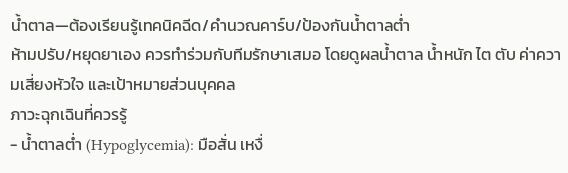น้ำตาล—ต้องเรียนรู้เทคนิคฉีด/คำนวณคาร์บ/ป้องกันน้ำตาลต่ำ
ห้ามปรับ/หยุดยาเอง ควรทำร่วมกับทีมรักษาเสมอ โดยดูผลน้ำตาล น้ำหนัก ไต ตับ ค่าความเสี่ยงหัวใจ และเป้าหมายส่วนบุคคล
ภาวะฉุกเฉินที่ควรรู้
- น้ำตาลต่ำ (Hypoglycemia): มือสั่น เหงื่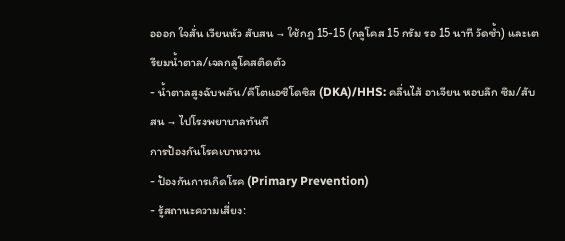อออก ใจสั่น เวียนหัว สับสน → ใช้กฎ 15-15 (กลูโคส 15 กรัม รอ 15 นาที วัดซ้ำ) และเตรียมน้ำตาล/เจลกลูโคสติดตัว
- น้ำตาลสูงฉับพลัน/คีโตแอซิโดซิส (DKA)/HHS: คลื่นไส้ อาเจียน หอบลึก ซึม/สับสน → ไปโรงพยาบาลทันที
การป้องกันโรคเบาหวาน
- ป้องกันการเกิดโรค (Primary Prevention)
- รู้สถานะความเสี่ยง: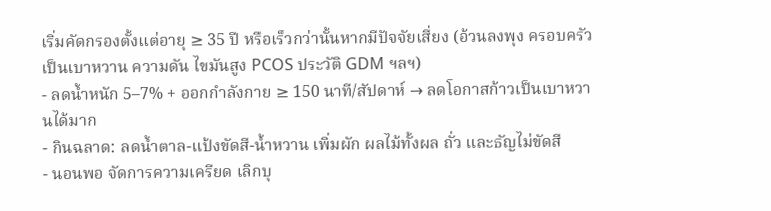เริ่มคัดกรองตั้งแต่อายุ ≥ 35 ปี หรือเร็วกว่านั้นหากมีปัจจัยเสี่ยง (อ้วนลงพุง ครอบครัวเป็นเบาหวาน ความดัน ไขมันสูง PCOS ประวัติ GDM ฯลฯ)
- ลดน้ำหนัก 5–7% + ออกกำลังกาย ≥ 150 นาที/สัปดาห์ → ลดโอกาสก้าวเป็นเบาหวานได้มาก
- กินฉลาด: ลดน้ำตาล-แป้งขัดสี-น้ำหวาน เพิ่มผัก ผลไม้ทั้งผล ถั่ว และธัญไม่ขัดสี
- นอนพอ จัดการความเครียด เลิกบุ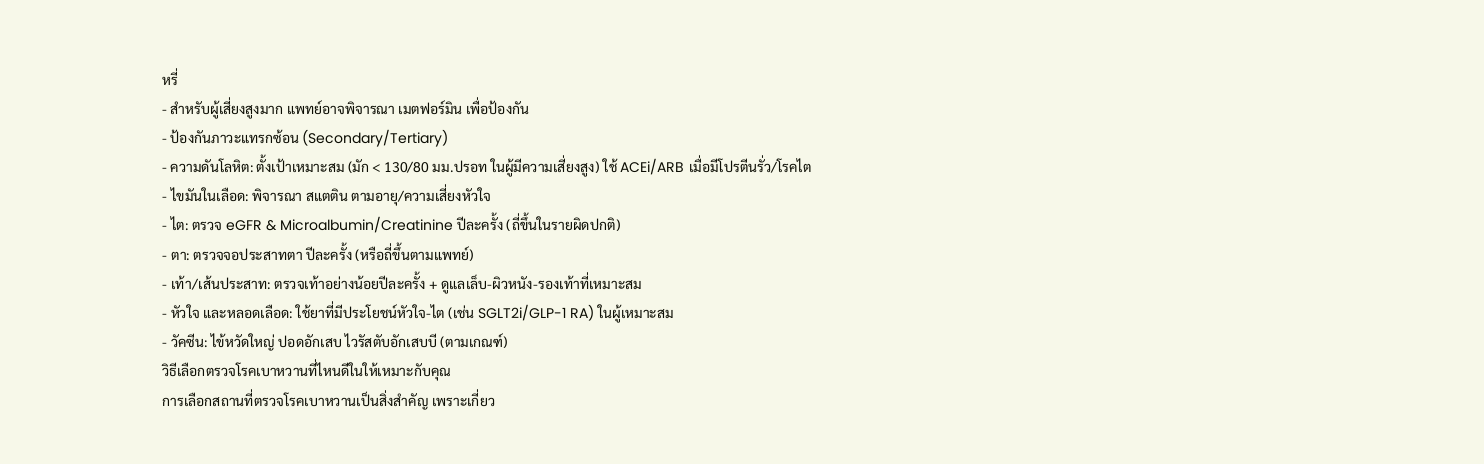หรี่
- สำหรับผู้เสี่ยงสูงมาก แพทย์อาจพิจารณา เมตฟอร์มิน เพื่อป้องกัน
- ป้องกันภาวะแทรกซ้อน (Secondary/Tertiary)
- ความดันโลหิต: ตั้งเป้าเหมาะสม (มัก < 130/80 มม.ปรอท ในผู้มีความเสี่ยงสูง) ใช้ ACEi/ARB เมื่อมีโปรตีนรั่ว/โรคไต
- ไขมันในเลือด: พิจารณา สแตติน ตามอายุ/ความเสี่ยงหัวใจ
- ไต: ตรวจ eGFR & Microalbumin/Creatinine ปีละครั้ง (ถี่ขึ้นในรายผิดปกติ)
- ตา: ตรวจจอประสาทตา ปีละครั้ง (หรือถี่ขึ้นตามแพทย์)
- เท้า/เส้นประสาท: ตรวจเท้าอย่างน้อยปีละครั้ง + ดูแลเล็บ-ผิวหนัง-รองเท้าที่เหมาะสม
- หัวใจ และหลอดเลือด: ใช้ยาที่มีประโยชน์หัวใจ-ไต (เช่น SGLT2i/GLP-1 RA) ในผู้เหมาะสม
- วัคซีน: ไข้หวัดใหญ่ ปอดอักเสบ ไวรัสตับอักเสบบี (ตามเกณฑ์)
วิธีเลือกตรวจโรคเบาหวานที่ไหนดีในให้เหมาะกับคุณ
การเลือกสถานที่ตรวจโรคเบาหวานเป็นสิ่งสำคัญ เพราะเกี่ยว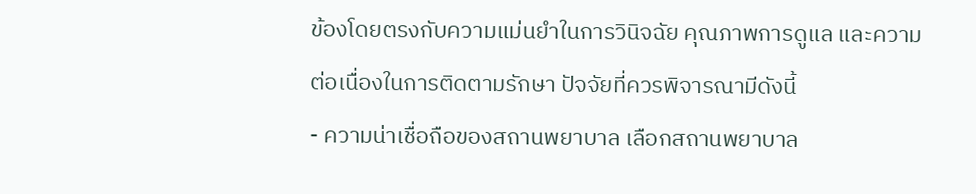ข้องโดยตรงกับความแม่นยำในการวินิจฉัย คุณภาพการดูแล และความต่อเนื่องในการติดตามรักษา ปัจจัยที่ควรพิจารณามีดังนี้
- ความน่าเชื่อถือของสถานพยาบาล เลือกสถานพยาบาล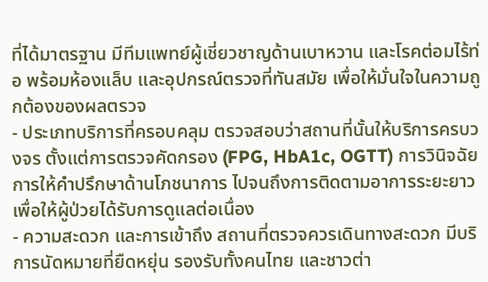ที่ได้มาตรฐาน มีทีมแพทย์ผู้เชี่ยวชาญด้านเบาหวาน และโรคต่อมไร้ท่อ พร้อมห้องแล็บ และอุปกรณ์ตรวจที่ทันสมัย เพื่อให้มั่นใจในความถูกต้องของผลตรวจ
- ประเภทบริการที่ครอบคลุม ตรวจสอบว่าสถานที่นั้นให้บริการครบวงจร ตั้งแต่การตรวจคัดกรอง (FPG, HbA1c, OGTT) การวินิจฉัย การให้คำปรึกษาด้านโภชนาการ ไปจนถึงการติดตามอาการระยะยาว เพื่อให้ผู้ป่วยได้รับการดูแลต่อเนื่อง
- ความสะดวก และการเข้าถึง สถานที่ตรวจควรเดินทางสะดวก มีบริการนัดหมายที่ยืดหยุ่น รองรับทั้งคนไทย และชาวต่า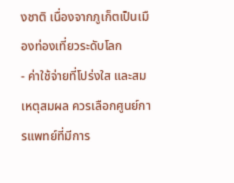งชาติ เนื่องจากภูเก็ตเป็นเมืองท่องเที่ยวระดับโลก
- ค่าใช้จ่ายที่โปร่งใส และสมเหตุสมผล ควรเลือกศูนย์การแพทย์ที่มีการ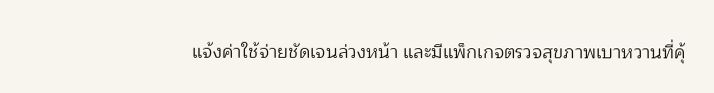แจ้งค่าใช้จ่ายชัดเจนล่วงหน้า และมีแพ็กเกจตรวจสุขภาพเบาหวานที่คุ้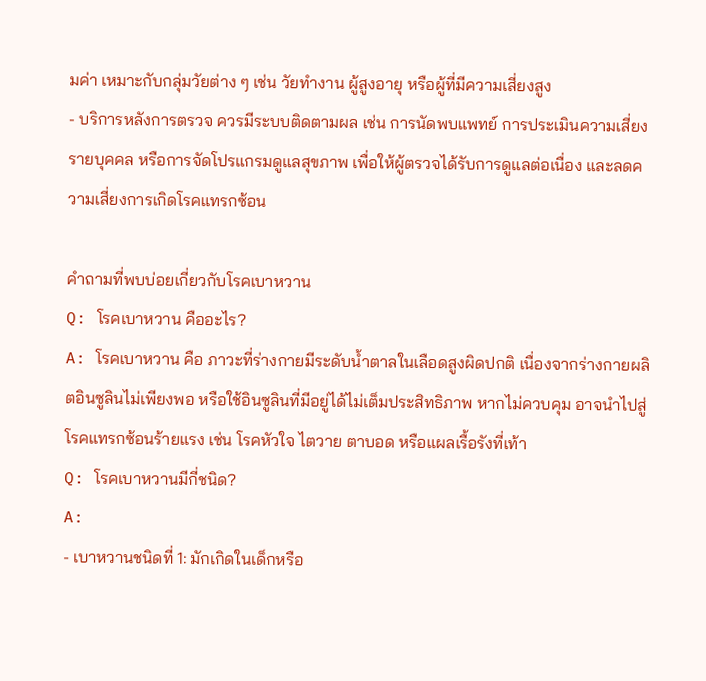มค่า เหมาะกับกลุ่มวัยต่าง ๆ เช่น วัยทำงาน ผู้สูงอายุ หรือผู้ที่มีความเสี่ยงสูง
- บริการหลังการตรวจ ควรมีระบบติดตามผล เช่น การนัดพบแพทย์ การประเมินความเสี่ยงรายบุคคล หรือการจัดโปรแกรมดูแลสุขภาพ เพื่อให้ผู้ตรวจได้รับการดูแลต่อเนื่อง และลดความเสี่ยงการเกิดโรคแทรกซ้อน

คำถามที่พบบ่อยเกี่ยวกับโรคเบาหวาน
Q: โรคเบาหวาน คืออะไร?
A: โรคเบาหวาน คือ ภาวะที่ร่างกายมีระดับน้ำตาลในเลือดสูงผิดปกติ เนื่องจากร่างกายผลิตอินซูลินไม่เพียงพอ หรือใช้อินซูลินที่มีอยู่ได้ไม่เต็มประสิทธิภาพ หากไม่ควบคุม อาจนำไปสู่โรคแทรกซ้อนร้ายแรง เช่น โรคหัวใจ ไตวาย ตาบอด หรือแผลเรื้อรังที่เท้า
Q: โรคเบาหวานมีกี่ชนิด?
A:
- เบาหวานชนิดที่ 1: มักเกิดในเด็กหรือ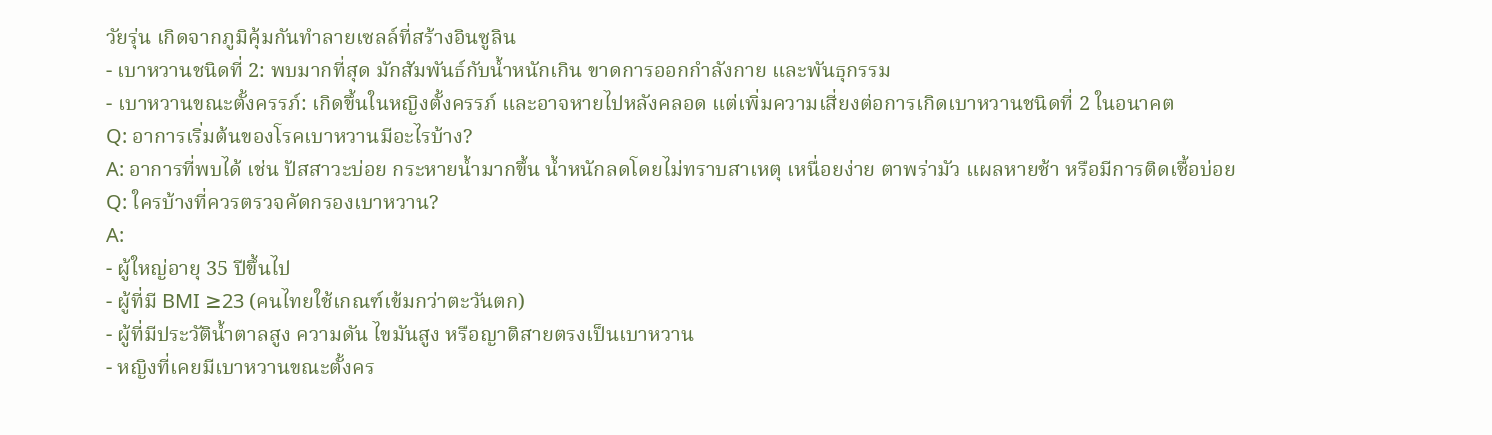วัยรุ่น เกิดจากภูมิคุ้มกันทำลายเซลล์ที่สร้างอินซูลิน
- เบาหวานชนิดที่ 2: พบมากที่สุด มักสัมพันธ์กับน้ำหนักเกิน ขาดการออกกำลังกาย และพันธุกรรม
- เบาหวานขณะตั้งครรภ์: เกิดขึ้นในหญิงตั้งครรภ์ และอาจหายไปหลังคลอด แต่เพิ่มความเสี่ยงต่อการเกิดเบาหวานชนิดที่ 2 ในอนาคต
Q: อาการเริ่มต้นของโรคเบาหวานมีอะไรบ้าง?
A: อาการที่พบได้ เช่น ปัสสาวะบ่อย กระหายน้ำมากขึ้น น้ำหนักลดโดยไม่ทราบสาเหตุ เหนื่อยง่าย ตาพร่ามัว แผลหายช้า หรือมีการติดเชื้อบ่อย
Q: ใครบ้างที่ควรตรวจคัดกรองเบาหวาน?
A:
- ผู้ใหญ่อายุ 35 ปีขึ้นไป
- ผู้ที่มี BMI ≥23 (คนไทยใช้เกณฑ์เข้มกว่าตะวันตก)
- ผู้ที่มีประวัติน้ำตาลสูง ความดัน ไขมันสูง หรือญาติสายตรงเป็นเบาหวาน
- หญิงที่เคยมีเบาหวานขณะตั้งคร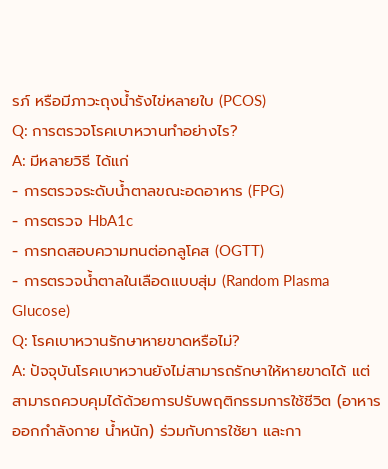รภ์ หรือมีภาวะถุงน้ำรังไข่หลายใบ (PCOS)
Q: การตรวจโรคเบาหวานทำอย่างไร?
A: มีหลายวิธี ได้แก่
- การตรวจระดับน้ำตาลขณะอดอาหาร (FPG)
- การตรวจ HbA1c
- การทดสอบความทนต่อกลูโคส (OGTT)
- การตรวจน้ำตาลในเลือดแบบสุ่ม (Random Plasma Glucose)
Q: โรคเบาหวานรักษาหายขาดหรือไม่?
A: ปัจจุบันโรคเบาหวานยังไม่สามารถรักษาให้หายขาดได้ แต่สามารถควบคุมได้ด้วยการปรับพฤติกรรมการใช้ชีวิต (อาหาร ออกกำลังกาย น้ำหนัก) ร่วมกับการใช้ยา และกา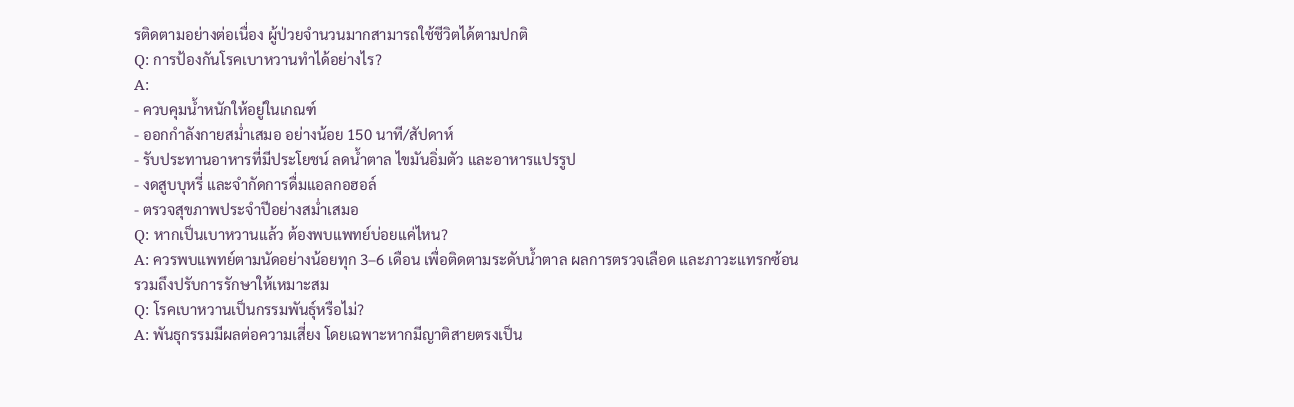รติดตามอย่างต่อเนื่อง ผู้ป่วยจำนวนมากสามารถใช้ชีวิตได้ตามปกติ
Q: การป้องกันโรคเบาหวานทำได้อย่างไร?
A:
- ควบคุมน้ำหนักให้อยู่ในเกณฑ์
- ออกกำลังกายสม่ำเสมอ อย่างน้อย 150 นาที/สัปดาห์
- รับประทานอาหารที่มีประโยชน์ ลดน้ำตาล ไขมันอิ่มตัว และอาหารแปรรูป
- งดสูบบุหรี่ และจำกัดการดื่มแอลกอฮอล์
- ตรวจสุขภาพประจำปีอย่างสม่ำเสมอ
Q: หากเป็นเบาหวานแล้ว ต้องพบแพทย์บ่อยแค่ไหน?
A: ควรพบแพทย์ตามนัดอย่างน้อยทุก 3–6 เดือน เพื่อติดตามระดับน้ำตาล ผลการตรวจเลือด และภาวะแทรกซ้อน รวมถึงปรับการรักษาให้เหมาะสม
Q: โรคเบาหวานเป็นกรรมพันธุ์หรือไม่?
A: พันธุกรรมมีผลต่อความเสี่ยง โดยเฉพาะหากมีญาติสายตรงเป็น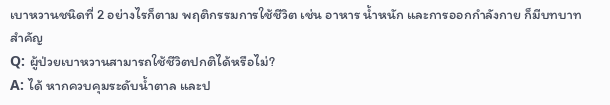เบาหวานชนิดที่ 2 อย่างไรก็ตาม พฤติกรรมการใช้ชีวิต เช่น อาหาร น้ำหนัก และการออกกำลังกาย ก็มีบทบาทสำคัญ
Q: ผู้ป่วยเบาหวานสามารถใช้ชีวิตปกติได้หรือไม่?
A: ได้ หากควบคุมระดับน้ำตาล และป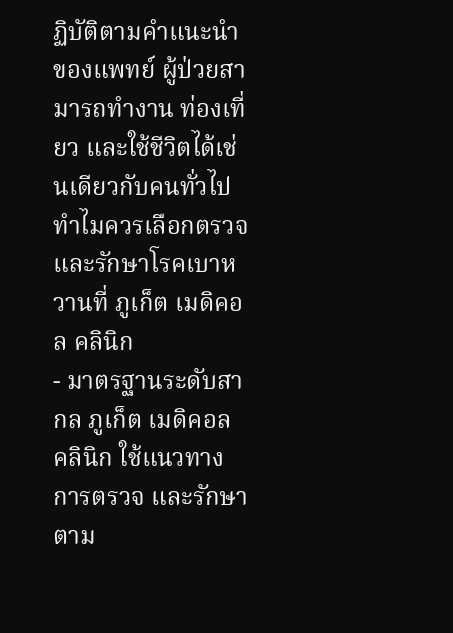ฏิบัติตามคำแนะนำของแพทย์ ผู้ป่วยสามารถทำงาน ท่องเที่ยว และใช้ชีวิตได้เช่นเดียวกับคนทั่วไป
ทำไมควรเลือกตรวจ และรักษาโรคเบาหวานที่ ภูเก็ต เมดิคอล คลินิก
- มาตรฐานระดับสากล ภูเก็ต เมดิคอล คลินิก ใช้แนวทางการตรวจ และรักษาตาม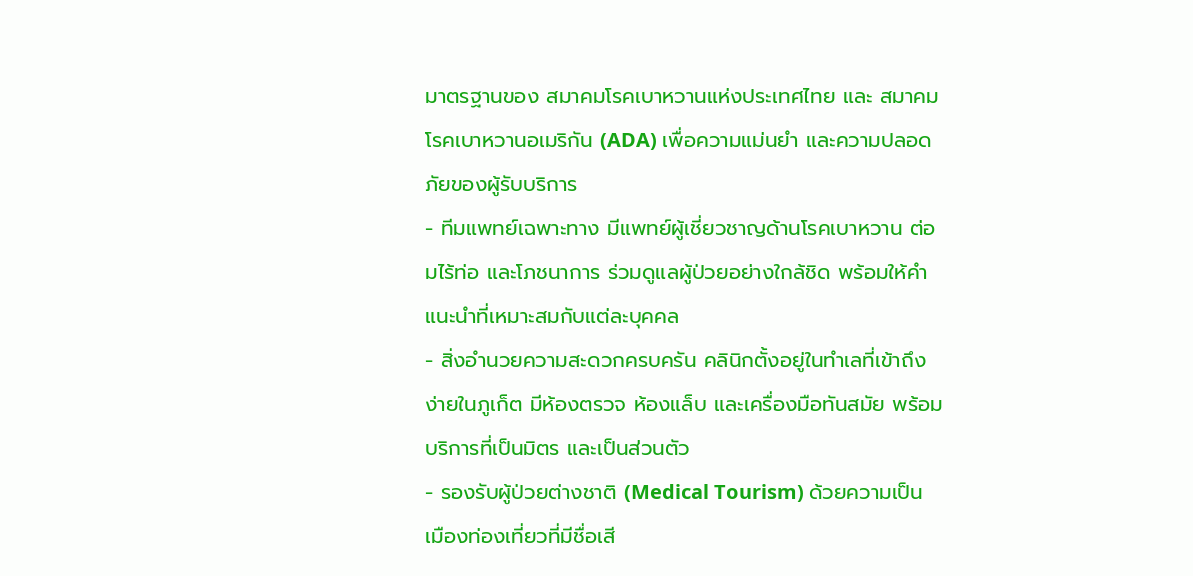มาตรฐานของ สมาคมโรคเบาหวานแห่งประเทศไทย และ สมาคมโรคเบาหวานอเมริกัน (ADA) เพื่อความแม่นยำ และความปลอดภัยของผู้รับบริการ
- ทีมแพทย์เฉพาะทาง มีแพทย์ผู้เชี่ยวชาญด้านโรคเบาหวาน ต่อมไร้ท่อ และโภชนาการ ร่วมดูแลผู้ป่วยอย่างใกล้ชิด พร้อมให้คำแนะนำที่เหมาะสมกับแต่ละบุคคล
- สิ่งอำนวยความสะดวกครบครัน คลินิกตั้งอยู่ในทำเลที่เข้าถึงง่ายในภูเก็ต มีห้องตรวจ ห้องแล็บ และเครื่องมือทันสมัย พร้อมบริการที่เป็นมิตร และเป็นส่วนตัว
- รองรับผู้ป่วยต่างชาติ (Medical Tourism) ด้วยความเป็นเมืองท่องเที่ยวที่มีชื่อเสี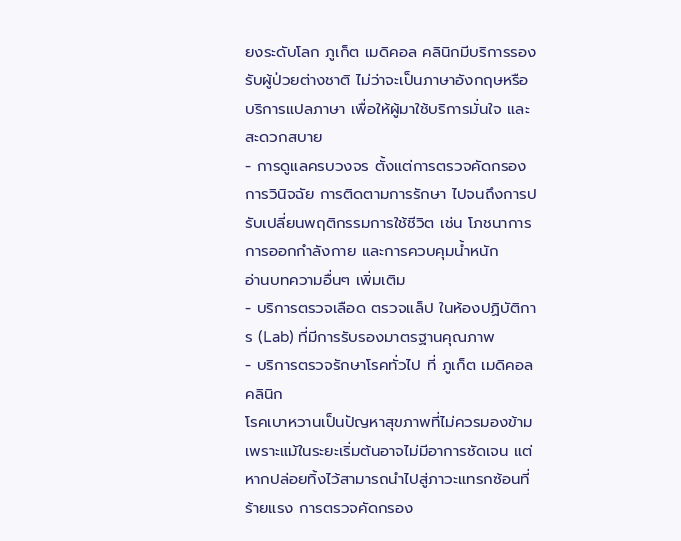ยงระดับโลก ภูเก็ต เมดิคอล คลินิกมีบริการรองรับผู้ป่วยต่างชาติ ไม่ว่าจะเป็นภาษาอังกฤษหรือบริการแปลภาษา เพื่อให้ผู้มาใช้บริการมั่นใจ และสะดวกสบาย
- การดูแลครบวงจร ตั้งแต่การตรวจคัดกรอง การวินิจฉัย การติดตามการรักษา ไปจนถึงการปรับเปลี่ยนพฤติกรรมการใช้ชีวิต เช่น โภชนาการ การออกกำลังกาย และการควบคุมน้ำหนัก
อ่านบทความอื่นๆ เพิ่มเติม
- บริการตรวจเลือด ตรวจแล็ป ในห้องปฏิบัติการ (Lab) ที่มีการรับรองมาตรฐานคุณภาพ
- บริการตรวจรักษาโรคทั่วไป ที่ ภูเก็ต เมดิคอล คลินิก
โรคเบาหวานเป็นปัญหาสุขภาพที่ไม่ควรมองข้าม เพราะแม้ในระยะเริ่มต้นอาจไม่มีอาการชัดเจน แต่หากปล่อยทิ้งไว้สามารถนำไปสู่ภาวะแทรกซ้อนที่ร้ายแรง การตรวจคัดกรอง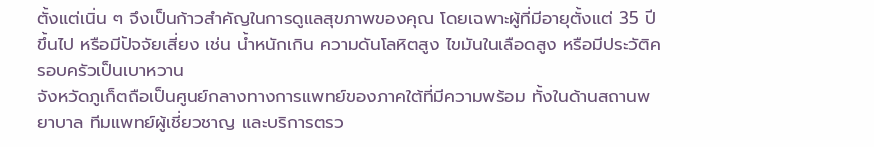ตั้งแต่เนิ่น ๆ จึงเป็นก้าวสำคัญในการดูแลสุขภาพของคุณ โดยเฉพาะผู้ที่มีอายุตั้งแต่ 35 ปีขึ้นไป หรือมีปัจจัยเสี่ยง เช่น น้ำหนักเกิน ความดันโลหิตสูง ไขมันในเลือดสูง หรือมีประวัติครอบครัวเป็นเบาหวาน
จังหวัดภูเก็ตถือเป็นศูนย์กลางทางการแพทย์ของภาคใต้ที่มีความพร้อม ทั้งในด้านสถานพยาบาล ทีมแพทย์ผู้เชี่ยวชาญ และบริการตรว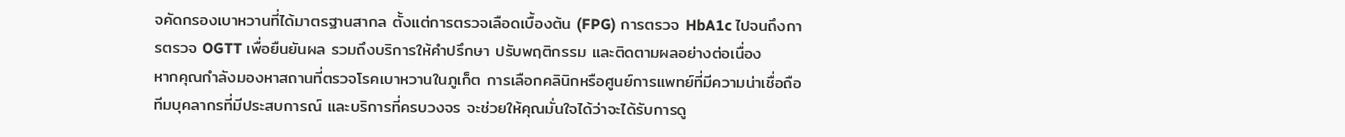จคัดกรองเบาหวานที่ได้มาตรฐานสากล ตั้งแต่การตรวจเลือดเบื้องต้น (FPG) การตรวจ HbA1c ไปจนถึงการตรวจ OGTT เพื่อยืนยันผล รวมถึงบริการให้คำปรึกษา ปรับพฤติกรรม และติดตามผลอย่างต่อเนื่อง
หากคุณกำลังมองหาสถานที่ตรวจโรคเบาหวานในภูเก็ต การเลือกคลินิกหรือศูนย์การแพทย์ที่มีความน่าเชื่อถือ ทีมบุคลากรที่มีประสบการณ์ และบริการที่ครบวงจร จะช่วยให้คุณมั่นใจได้ว่าจะได้รับการดู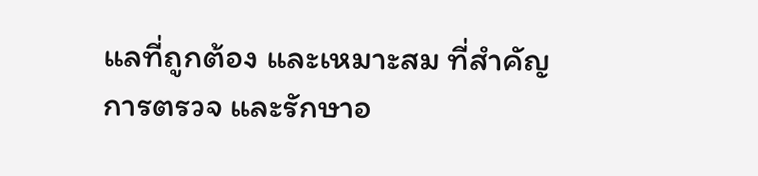แลที่ถูกต้อง และเหมาะสม ที่สำคัญ การตรวจ และรักษาอ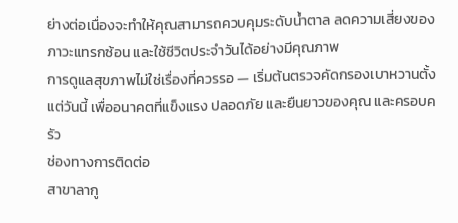ย่างต่อเนื่องจะทำให้คุณสามารถควบคุมระดับน้ำตาล ลดความเสี่ยงของภาวะแทรกซ้อน และใช้ชีวิตประจำวันได้อย่างมีคุณภาพ
การดูแลสุขภาพไม่ใช่เรื่องที่ควรรอ — เริ่มต้นตรวจคัดกรองเบาหวานตั้งแต่วันนี้ เพื่ออนาคตที่แข็งแรง ปลอดภัย และยืนยาวของคุณ และครอบครัว
ช่องทางการติดต่อ
สาขาลากู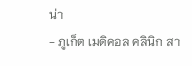น่า
- ภูเก็ต เมดิคอล คลินิก สา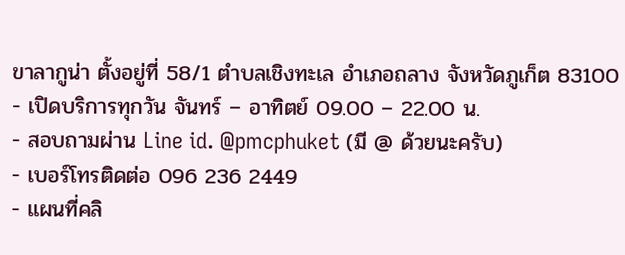ขาลากูน่า ตั้งอยู่ที่ 58/1 ตำบลเชิงทะเล อำเภอถลาง จังหวัดภูเก็ต 83100
- เปิดบริการทุกวัน จันทร์ – อาทิตย์ 09.00 – 22.00 น.
- สอบถามผ่าน Line id. @pmcphuket (มี @ ด้วยนะครับ)
- เบอร์โทรติดต่อ 096 236 2449
- แผนที่คลิ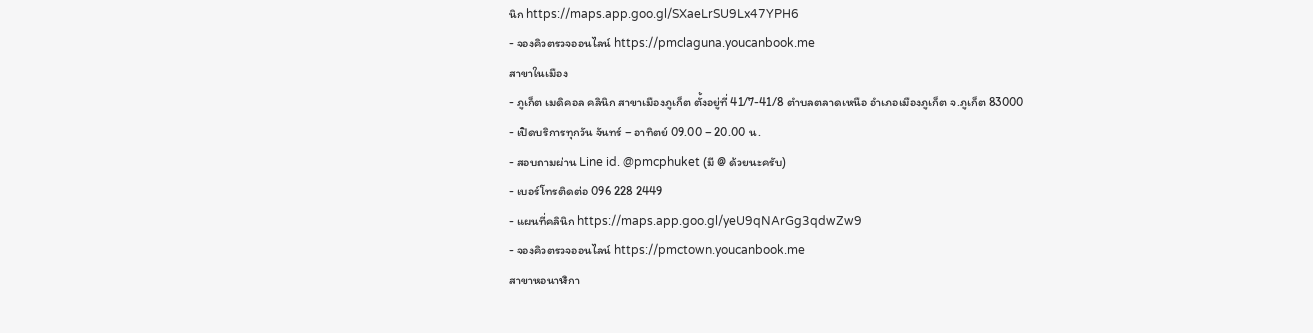นิก https://maps.app.goo.gl/SXaeLrSU9Lx47YPH6
- จองคิวตรวจออนไลน์ https://pmclaguna.youcanbook.me
สาขาในเมือง
- ภูเก็ต เมดิคอล คลินิก สาขาเมืองภูเก็ต ตั้งอยู่ที่ 41/7-41/8 ตำบลตลาดเหนือ อำเภอเมืองภูเก็ต จ.ภูเก็ต 83000
- เปิดบริการทุกวัน จันทร์ – อาทิตย์ 09.00 – 20.00 น.
- สอบถามผ่าน Line id. @pmcphuket (มี @ ด้วยนะครับ)
- เบอร์โทรติดต่อ 096 228 2449
- แผนที่คลินิก https://maps.app.goo.gl/yeU9qNArGg3qdwZw9
- จองคิวตรวจออนไลน์ https://pmctown.youcanbook.me
สาขาหอนาฬิกา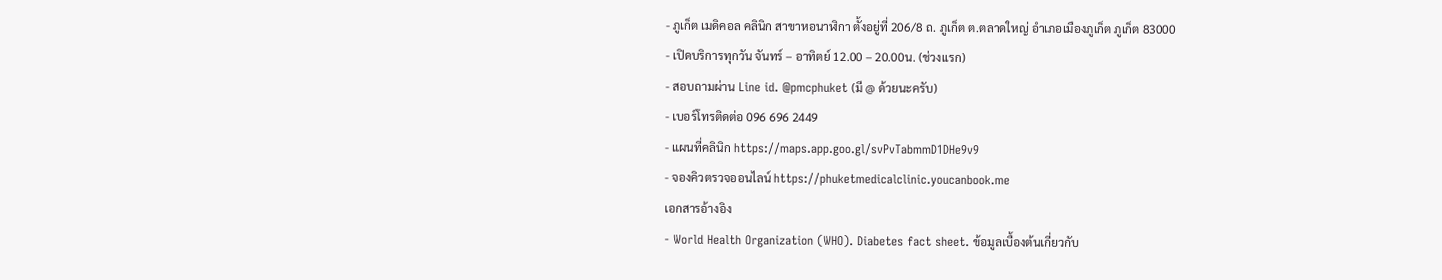- ภูเก็ต เมดิคอล คลินิก สาขาหอนาฬิกา ตั้งอยู่ที่ 206/8 ถ. ภูเก็ต ต.ตลาดใหญ่ อำเภอเมืองภูเก็ต ภูเก็ต 83000
- เปิดบริการทุกวัน จันทร์ – อาทิตย์ 12.00 – 20.00น. (ช่วงเเรก)
- สอบถามผ่าน Line id. @pmcphuket (มี @ ด้วยนะครับ)
- เบอร์โทรติดต่อ 096 696 2449
- แผนที่คลินิก https://maps.app.goo.gl/svPvTabmmD1DHe9v9
- จองคิวตรวจออนไลน์ https://phuketmedicalclinic.youcanbook.me
เอกสารอ้างอิง
- World Health Organization (WHO). Diabetes fact sheet. ข้อมูลเบื้องต้นเกี่ยวกับ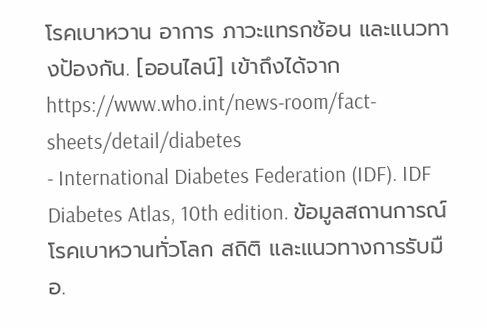โรคเบาหวาน อาการ ภาวะแทรกซ้อน และแนวทางป้องกัน. [ออนไลน์] เข้าถึงได้จาก https://www.who.int/news-room/fact-sheets/detail/diabetes
- International Diabetes Federation (IDF). IDF Diabetes Atlas, 10th edition. ข้อมูลสถานการณ์โรคเบาหวานทั่วโลก สถิติ และแนวทางการรับมือ.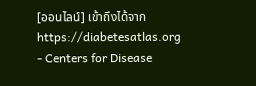[ออนไลน์] เข้าถึงได้จาก https://diabetesatlas.org
- Centers for Disease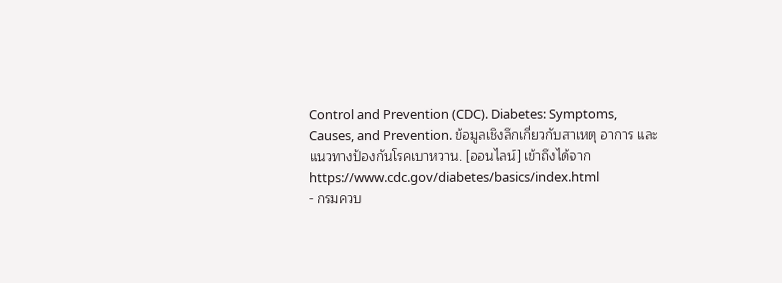Control and Prevention (CDC). Diabetes: Symptoms, Causes, and Prevention. ข้อมูลเชิงลึกเกี่ยวกับสาเหตุ อาการ และแนวทางป้องกันโรคเบาหวาน. [ออนไลน์] เข้าถึงได้จาก https://www.cdc.gov/diabetes/basics/index.html
- กรมควบ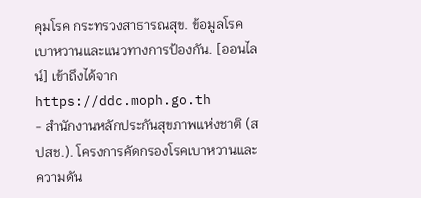คุมโรค กระทรวงสาธารณสุข. ข้อมูลโรคเบาหวานและแนวทางการป้องกัน. [ออนไลน์] เข้าถึงได้จาก https://ddc.moph.go.th
- สำนักงานหลักประกันสุขภาพแห่งชาติ (สปสช.). โครงการคัดกรองโรคเบาหวานและความดัน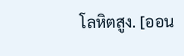โลหิตสูง. [ออน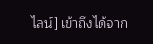ไลน์] เข้าถึงได้จาก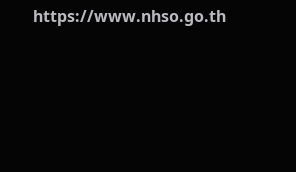https://www.nhso.go.th